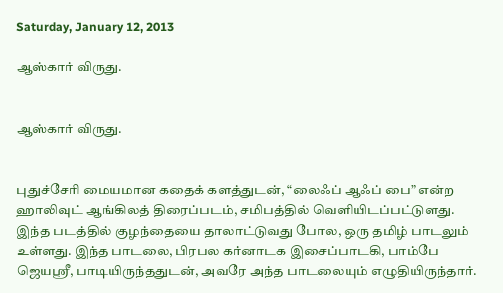Saturday, January 12, 2013

ஆஸ்கார் விருது.


ஆஸ்கார் விருது.


புதுச்சேரி மையமான கதைக் களத்துடன், “லைஃப் ஆஃப் பை” என்ற ஹாலிவுட் ஆங்கிலத் திரைப்படம், சமிபத்தில் வெளியிடப்பட்டுளது. இந்த படத்தில் குழந்தையை தாலாட்டுவது போல, ஒரு தமிழ் பாடலும் உள்ளது. இந்த பாடலை, பிரபல கர்னாடக இசைப்பாடகி, பாம்பே ஜெயஸ்ரீ, பாடியிருந்ததுடன், அவரே அந்த பாடலையும் எழுதியிருந்தார்.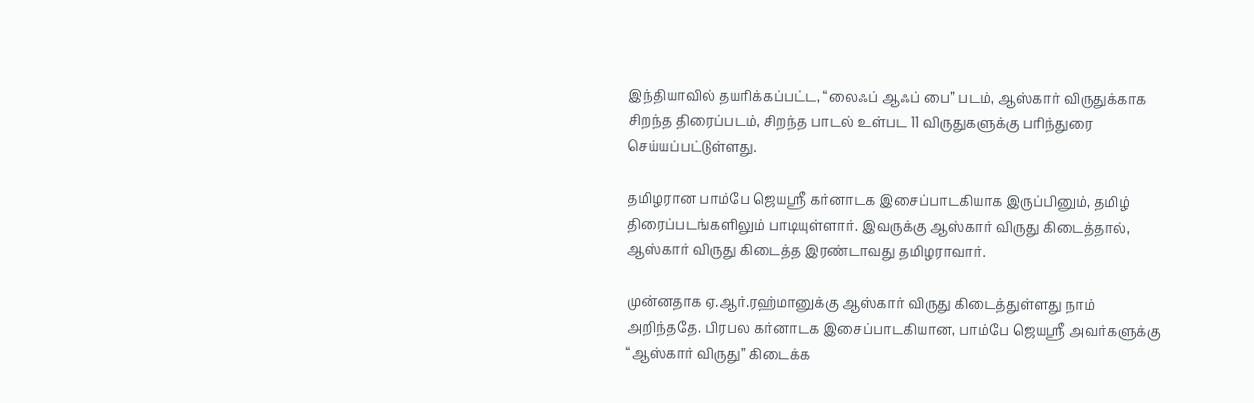இந்தியாவில் தயரிக்கப்பட்ட, “லைஃப் ஆஃப் பை” படம், ஆஸ்கார் விருதுக்காக சிறந்த திரைப்படம், சிறந்த பாடல் உள்பட 11 விருதுகளுக்கு பரிந்துரை செய்யப்பட்டுள்ளது.

தமிழரான பாம்பே ஜெயஸ்ரீ கர்னாடக இசைப்பாடகியாக இருப்பினும், தமிழ் திரைப்படங்களிலும் பாடியுள்ளார். இவருக்கு ஆஸ்கார் விருது கிடைத்தால், ஆஸ்கார் விருது கிடைத்த இரண்டாவது தமிழராவார்.

முன்னதாக ஏ.ஆர்.ரஹ்மானுக்கு ஆஸ்கார் விருது கிடைத்துள்ளது நாம் அறிந்ததே. பிரபல கர்னாடக இசைப்பாடகியான, பாம்பே ஜெயஸ்ரீ அவர்களுக்கு “ஆஸ்கார் விருது” கிடைக்க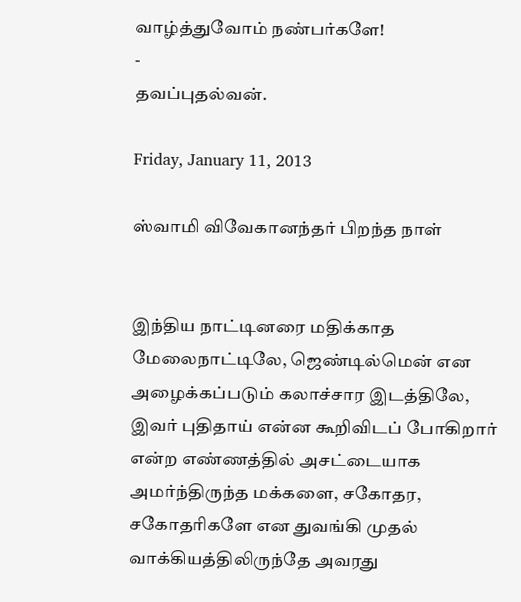வாழ்த்துவோம் நண்பர்களே!
-
தவப்புதல்வன்.

Friday, January 11, 2013

ஸ்வாமி விவேகானந்தர் பிறந்த நாள்


இந்திய நாட்டினரை மதிக்காத மேலைநாட்டிலே, ஜெண்டில்மென் என அழைக்கப்படும் கலாச்சார இடத்திலே, இவர் புதிதாய் என்ன கூறிவிடப் போகிறார் என்ற எண்ணத்தில் அசட்டையாக அமர்ந்திருந்த மக்களை, சகோதர, சகோதரிகளே என துவங்கி முதல் வாக்கியத்திலிருந்தே அவரது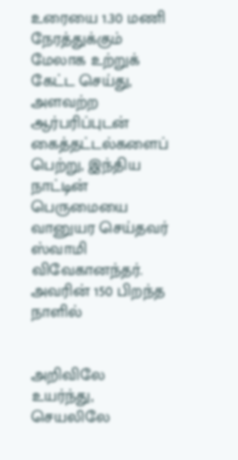உரையை 1.30 மணி நேரத்துக்கும் மேலாக உற்றுக் கேட்ட செய்து, அளவற்ற ஆர்பரிப்புடன் கைத்தட்டல்களைப் பெற்று, இந்திய நாட்டின் பெருமையை வானுயர செய்தவர் ஸ்வாமி விவேகானந்தர். அவரின் 150 பிறந்த நாளில்


அறிவிலே உயர்ந்து,
செயலிலே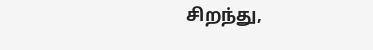சிறந்து,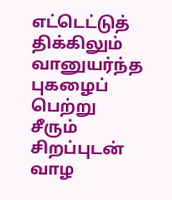எட்டெட்டுத் திக்கிலும்
வானுயர்ந்த புகழைப் பெற்று
சீரும் சிறப்புடன் வாழ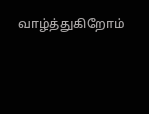வாழ்த்துகிறோம்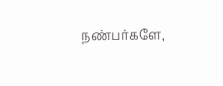நண்பர்களே,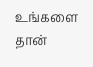உங்களை தான்